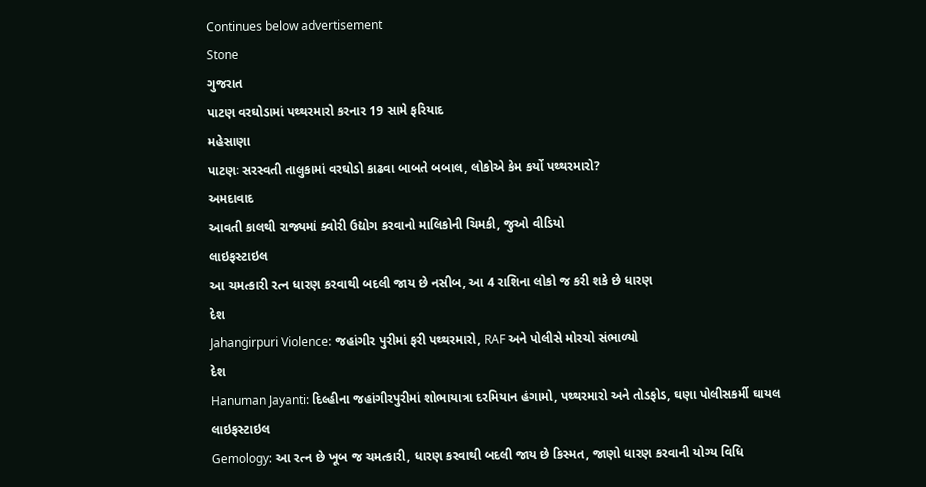Continues below advertisement
Stone
ગુજરાત
પાટણ વરઘોડામાં પથ્થરમારો કરનાર 19 સામે ફરિયાદ
મહેસાણા
પાટણઃ સરસ્વતી તાલુકામાં વરઘોડો કાઢવા બાબતે બબાલ, લોકોએ કેમ કર્યો પથ્થરમારો?
અમદાવાદ
આવતી કાલથી રાજ્યમાં ક્વોરી ઉદ્યોગ કરવાનો માલિકોની ચિમકી, જુઓ વીડિયો
લાઇફસ્ટાઇલ
આ ચમત્કારી રત્ન ધારણ કરવાથી બદલી જાય છે નસીબ, આ 4 રાશિના લોકો જ કરી શકે છે ધારણ
દેશ
Jahangirpuri Violence: જહાંગીર પુરીમાં ફરી પથ્થરમારો, RAF અને પોલીસે મોરચો સંભાળ્યો
દેશ
Hanuman Jayanti: દિલ્હીના જહાંગીરપુરીમાં શોભાયાત્રા દરમિયાન હંગામો, પથ્થરમારો અને તોડફોડ, ઘણા પોલીસકર્મી ઘાયલ
લાઇફસ્ટાઇલ
Gemology: આ રત્ન છે ખૂબ જ ચમત્કારી, ધારણ કરવાથી બદલી જાય છે કિસ્મત, જાણો ધારણ કરવાની યોગ્ય વિધિ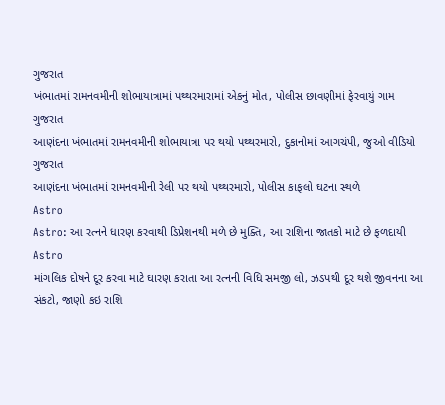ગુજરાત
ખંભાતમાં રામનવમીની શોભાયાત્રામાં પથ્થરમારામાં એકનું મોત, પોલીસ છાવણીમાં ફેરવાયું ગામ
ગુજરાત
આણંદના ખંભાતમાં રામનવમીની શોભાયાત્રા પર થયો પથ્થરમારો, દુકાનોમાં આગચંપી, જુઓ વીડિયો
ગુજરાત
આણંદના ખંભાતમાં રામનવમીની રેલી પર થયો પથ્થરમારો, પોલીસ કાફલો ઘટના સ્થળે
Astro
Astro: આ રત્નને ધારણ કરવાથી ડિપ્રેશનથી મળે છે મુક્તિ, આ રાશિના જાતકો માટે છે ફળદાયી
Astro
માંગલિક દોષને દૂર કરવા માટે ઘારણ કરાતા આ રત્નની વિધિ સમજી લો, ઝડપથી દૂર થશે જીવનના આ સંકટો, જાણો કઇ રાશિ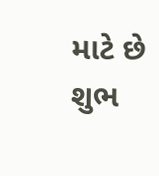માટે છે શુભ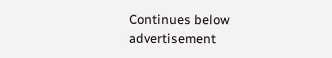Continues below advertisement